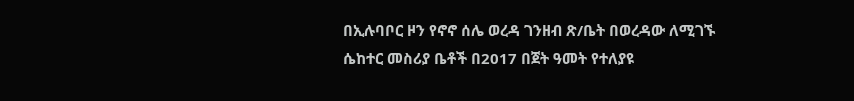በኢሉባቦር ዞን የኖኖ ሰሌ ወረዳ ገንዘብ ጽ/ቤት በወረዳው ለሚገኙ ሴከተር መስሪያ ቤቶች በ2017 በጀት ዓመት የተለያዩ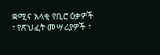ቋሚና አላቂ የቢሮ ዕቃዎች ፣ የጽህፈት መሣሪያዎች ፣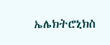ኤሌክትሮኒክስ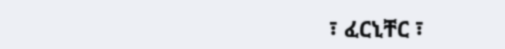፣ ፈርኒቸር ፣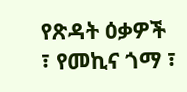የጽዳት ዕቃዎች ፣ የመኪና ጎማ ፣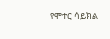የሞተር ሳይክል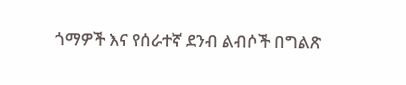ጎማዎች እና የሰራተኛ ደንብ ልብሶች በግልጽ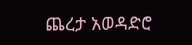ጨረታ አወዳድሮ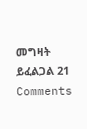መግዛት ይፈልጋል 21 Comments